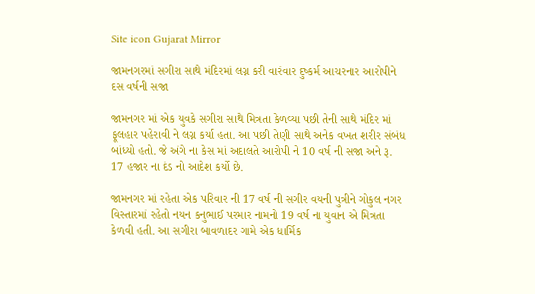Site icon Gujarat Mirror

જામનગરમાં સગીરા સાથે મંદિરમાં લગ્ન કરી વારંવાર દુષ્કર્મ આચરનાર આરોપીને દસ વર્ષની સજા

જામનગર માં એક યુવકે સગીરા સાથે મિત્રતા કેળવ્યા પછી તેની સાથે મંદિર માં ફૂલહાર પહેરાવી ને લગ્ન કર્યા હતા. આ પછી તેણી સાથે અનેક વખત શરીર સંબંધ બાંધ્યો હતો. જે અંગે ના કેસ માં અદાલતે આરોપી ને 10 વર્ષ ની સજા અને રૂ. 17 હજાર ના દંડ નો આદેશ કર્યો છે.

જામનગર માં રહેતા એક પરિવાર ની 17 વર્ષ ની સગીર વયની પુત્રીને ગોકુલ નગર વિસ્તારમાં રહેતો નયન કનુભાઈ પરમાર નામનો 19 વર્ષ ના યુવાન એ મિત્રતા કેળવી હતી. આ સગીરા બાવળાદર ગામે એક ધાર્મિક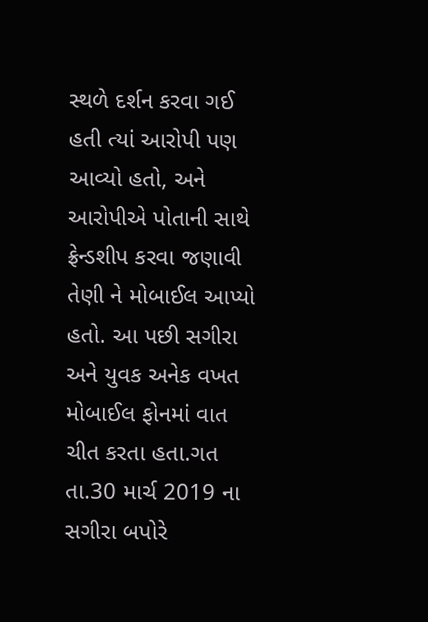સ્થળે દર્શન કરવા ગઈ હતી ત્યાં આરોપી પણ આવ્યો હતો, અને આરોપીએ પોતાની સાથે ફ્રેન્ડશીપ કરવા જણાવી તેણી ને મોબાઈલ આપ્યો હતો. આ પછી સગીરા અને યુવક અનેક વખત મોબાઈલ ફોનમાં વાત ચીત કરતા હતા.ગત તા.30 માર્ચ 2019 ના સગીરા બપોરે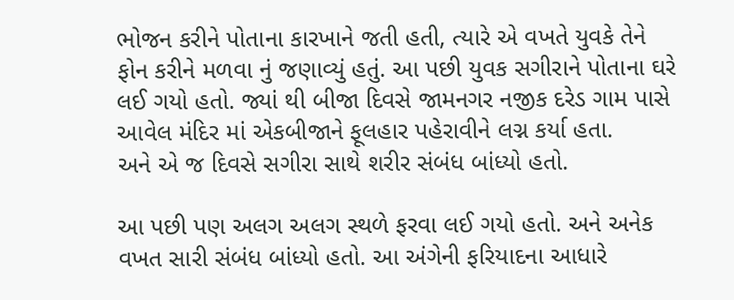ભોજન કરીને પોતાના કારખાને જતી હતી, ત્યારે એ વખતે યુવકે તેને ફોન કરીને મળવા નું જણાવ્યું હતું. આ પછી યુવક સગીરાને પોતાના ઘરે લઈ ગયો હતો. જ્યાં થી બીજા દિવસે જામનગર નજીક દરેડ ગામ પાસે આવેલ મંદિર માં એકબીજાને ફૂલહાર પહેરાવીને લગ્ન કર્યા હતા.
અને એ જ દિવસે સગીરા સાથે શરીર સંબંધ બાંધ્યો હતો.

આ પછી પણ અલગ અલગ સ્થળે ફરવા લઈ ગયો હતો. અને અનેક વખત સારી સંબંધ બાંધ્યો હતો. આ અંગેની ફરિયાદના આધારે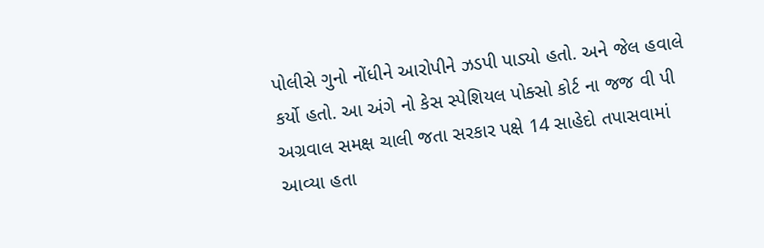પોલીસે ગુનો નોંધીને આરોપીને ઝડપી પાડ્યો હતો. અને જેલ હવાલે કર્યો હતો. આ અંગે નો કેસ સ્પેશિયલ પોક્સો કોર્ટ ના જજ વી પી અગ્રવાલ સમક્ષ ચાલી જતા સરકાર પક્ષે 14 સાહેદો તપાસવામાં આવ્યા હતા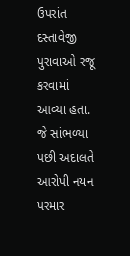ઉપરાંત દસ્તાવેજી પુરાવાઓ રજૂ કરવામાં આવ્યા હતા. જે સાંભળ્યા પછી અદાલતે આરોપી નયન પરમાર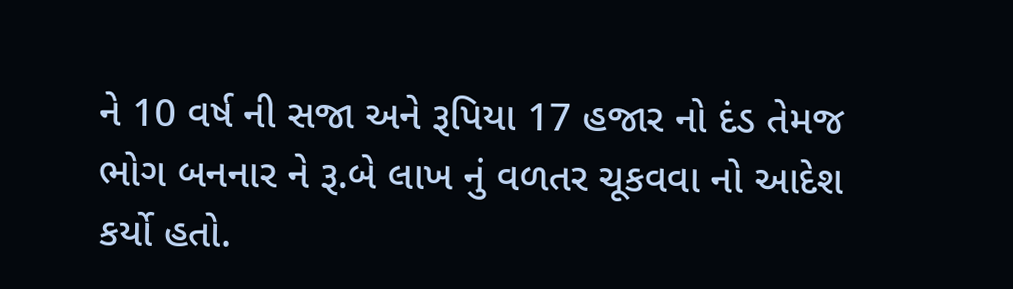ને 10 વર્ષ ની સજા અને રૂપિયા 17 હજાર નો દંડ તેમજ ભોગ બનનાર ને રૂ.બે લાખ નું વળતર ચૂકવવા નો આદેશ કર્યો હતો.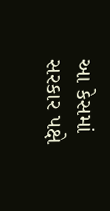આ કેસમાં સરકાર પક્ષે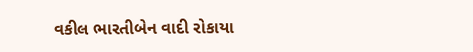વકીલ ભારતીબેન વાદી રોકાયા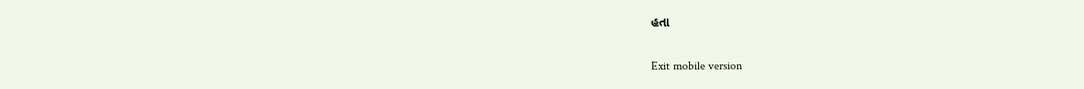હતા

Exit mobile version